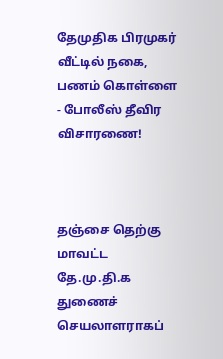தேமுதிக பிரமுகர் வீட்டில் நகை, பணம் கொள்ளை - போலீஸ் தீவிர விசாரணை!



தஞ்சை தெற்கு மாவட்ட தே.மு.தி.க துணைச் செயலாளராகப்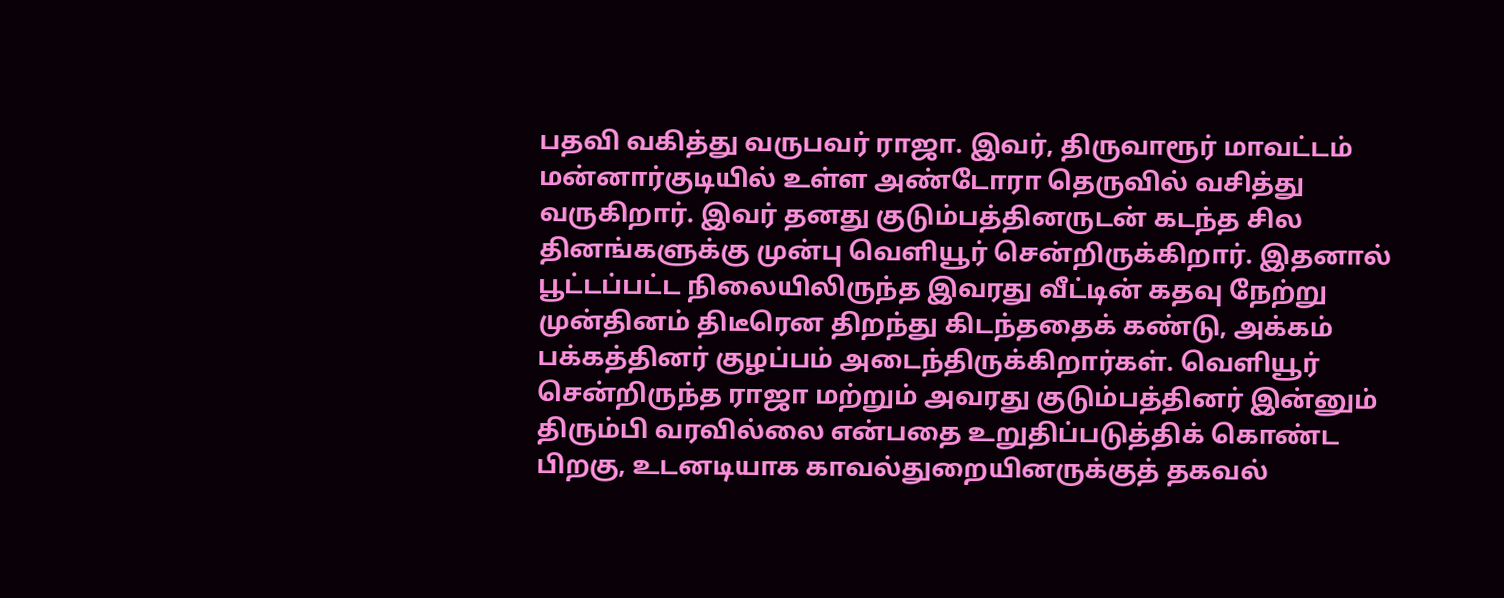பதவி வகித்து வருபவர் ராஜா. இவர், திருவாரூர் மாவட்டம் மன்னார்குடியில் உள்ள அண்டோரா தெருவில் வசித்து வருகிறார். இவர் தனது குடும்பத்தினருடன் கடந்த சில தினங்களுக்கு முன்பு வெளியூர் சென்றிருக்கிறார். இதனால் பூட்டப்பட்ட நிலையிலிருந்த இவரது வீட்டின் கதவு நேற்று முன்தினம் திடீரென திறந்து கிடந்ததைக் கண்டு, அக்கம் பக்கத்தினர் குழப்பம் அடைந்திருக்கிறார்கள். வெளியூர் சென்றிருந்த ராஜா மற்றும் அவரது குடும்பத்தினர் இன்னும் திரும்பி வரவில்லை என்பதை உறுதிப்படுத்திக் கொண்ட பிறகு, உடனடியாக காவல்துறையினருக்குத் தகவல்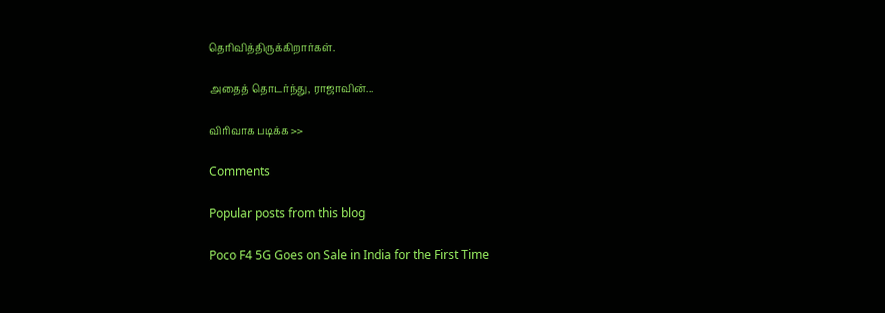தெரிவித்திருக்கிறார்கள்.

அதைத் தொடர்ந்து, ராஜாவின்...

விரிவாக படிக்க >>

Comments

Popular posts from this blog

Poco F4 5G Goes on Sale in India for the First Time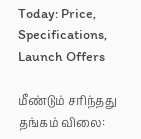Today: Price, Specifications, Launch Offers

மீண்டும் சரிந்தது தங்கம் விலை: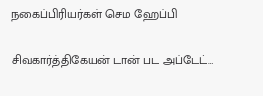நகைப்பிரியர்கள் செம ஹேப்பி

சிவகார்த்திகேயன் டான் பட அப்டேட்…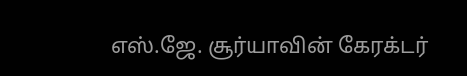எஸ்.ஜே. சூர்யாவின் கேரக்டர்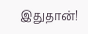இதுதான்!